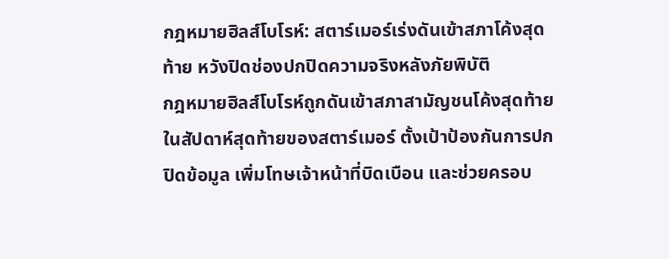กฎหมายฮิลส์โบโรห์: สตาร์เมอร์เร่งดันเข้าสภาโค้งสุดท้าย หวังปิดช่องปกปิดความจริงหลังภัยพิบัติ
กฎหมายฮิลส์โบโรห์ถูกดันเข้าสภาสามัญชนโค้งสุดท้ายในสัปดาห์สุดท้ายของสตาร์เมอร์ ตั้งเป้าป้องกันการปกปิดข้อมูล เพิ่มโทษเจ้าหน้าที่บิดเบือน และช่วยครอบ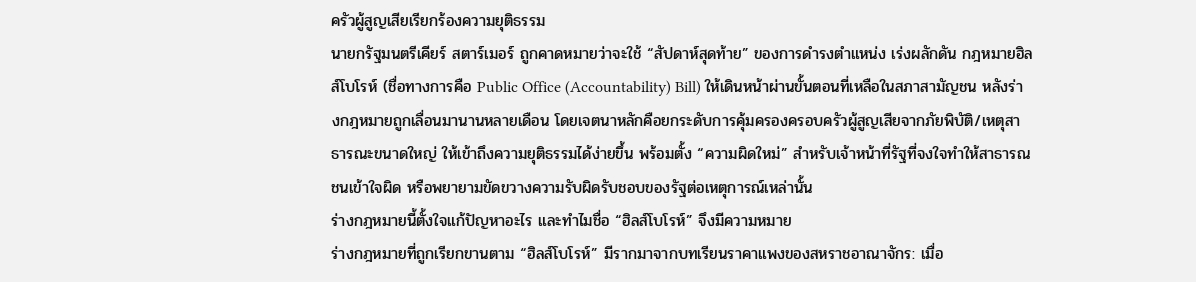ครัวผู้สูญเสียเรียกร้องความยุติธรรม
นายกรัฐมนตรีเคียร์ สตาร์เมอร์ ถูกคาดหมายว่าจะใช้ “สัปดาห์สุดท้าย” ของการดำรงตำแหน่ง เร่งผลักดัน กฎหมายฮิลส์โบโรห์ (ชื่อทางการคือ Public Office (Accountability) Bill) ให้เดินหน้าผ่านขั้นตอนที่เหลือในสภาสามัญชน หลังร่างกฎหมายถูกเลื่อนมานานหลายเดือน โดยเจตนาหลักคือยกระดับการคุ้มครองครอบครัวผู้สูญเสียจากภัยพิบัติ/เหตุสาธารณะขนาดใหญ่ ให้เข้าถึงความยุติธรรมได้ง่ายขึ้น พร้อมตั้ง “ความผิดใหม่” สำหรับเจ้าหน้าที่รัฐที่จงใจทำให้สาธารณชนเข้าใจผิด หรือพยายามขัดขวางความรับผิดรับชอบของรัฐต่อเหตุการณ์เหล่านั้น
ร่างกฎหมายนี้ตั้งใจแก้ปัญหาอะไร และทำไมชื่อ “ฮิลส์โบโรห์” จึงมีความหมาย
ร่างกฎหมายที่ถูกเรียกขานตาม “ฮิลส์โบโรห์” มีรากมาจากบทเรียนราคาแพงของสหราชอาณาจักร: เมื่อ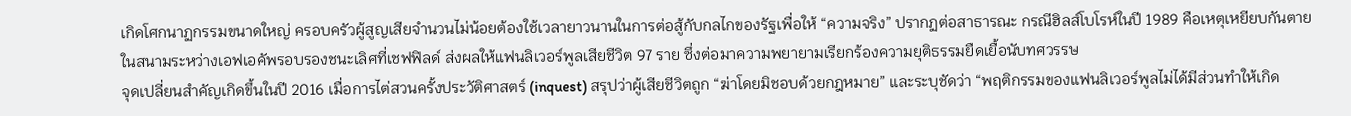เกิดโศกนาฏกรรมขนาดใหญ่ ครอบครัวผู้สูญเสียจำนวนไม่น้อยต้องใช้เวลายาวนานในการต่อสู้กับกลไกของรัฐเพื่อให้ “ความจริง” ปรากฏต่อสาธารณะ กรณีฮิลส์โบโรห์ในปี 1989 คือเหตุเหยียบกันตายในสนามระหว่างเอฟเอคัพรอบรองชนะเลิศที่เชฟฟิลด์ ส่งผลให้แฟนลิเวอร์พูลเสียชีวิต 97 ราย ซึ่งต่อมาความพยายามเรียกร้องความยุติธรรมยืดเยื้อนับทศวรรษ
จุดเปลี่ยนสำคัญเกิดขึ้นในปี 2016 เมื่อการไต่สวนครั้งประวัติศาสตร์ (inquest) สรุปว่าผู้เสียชีวิตถูก “ฆ่าโดยมิชอบด้วยกฎหมาย” และระบุชัดว่า “พฤติกรรมของแฟนลิเวอร์พูลไม่ได้มีส่วนทำให้เกิด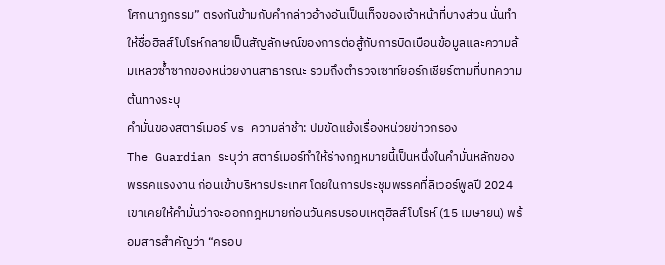โศกนาฏกรรม” ตรงกันข้ามกับคำกล่าวอ้างอันเป็นเท็จของเจ้าหน้าที่บางส่วน นั่นทำให้ชื่อฮิลส์โบโรห์กลายเป็นสัญลักษณ์ของการต่อสู้กับการบิดเบือนข้อมูลและความล้มเหลวซ้ำซากของหน่วยงานสาธารณะ รวมถึงตำรวจเซาท์ยอร์กเชียร์ตามที่บทความต้นทางระบุ
คำมั่นของสตาร์เมอร์ vs ความล่าช้า: ปมขัดแย้งเรื่องหน่วยข่าวกรอง
The Guardian ระบุว่า สตาร์เมอร์ทำให้ร่างกฎหมายนี้เป็นหนึ่งในคำมั่นหลักของพรรคแรงงาน ก่อนเข้าบริหารประเทศ โดยในการประชุมพรรคที่ลิเวอร์พูลปี 2024 เขาเคยให้คำมั่นว่าจะออกกฎหมายก่อนวันครบรอบเหตุฮิลส์โบโรห์ (15 เมษายน) พร้อมสารสำคัญว่า “ครอบ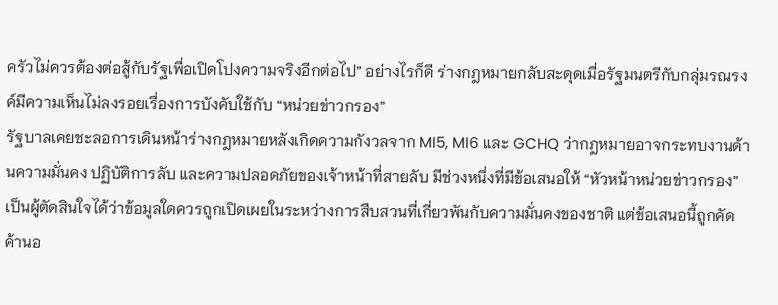ครัวไม่ควรต้องต่อสู้กับรัฐเพื่อเปิดโปงความจริงอีกต่อไป” อย่างไรก็ดี ร่างกฎหมายกลับสะดุดเมื่อรัฐมนตรีกับกลุ่มรณรงค์มีความเห็นไม่ลงรอยเรื่องการบังคับใช้กับ “หน่วยข่าวกรอง”
รัฐบาลเคยชะลอการเดินหน้าร่างกฎหมายหลังเกิดความกังวลจาก MI5, MI6 และ GCHQ ว่ากฎหมายอาจกระทบงานด้านความมั่นคง ปฏิบัติการลับ และความปลอดภัยของเจ้าหน้าที่สายลับ มีช่วงหนึ่งที่มีข้อเสนอให้ “หัวหน้าหน่วยข่าวกรอง” เป็นผู้ตัดสินใจได้ว่าข้อมูลใดควรถูกเปิดเผยในระหว่างการสืบสวนที่เกี่ยวพันกับความมั่นคงของชาติ แต่ข้อเสนอนี้ถูกคัดค้านอ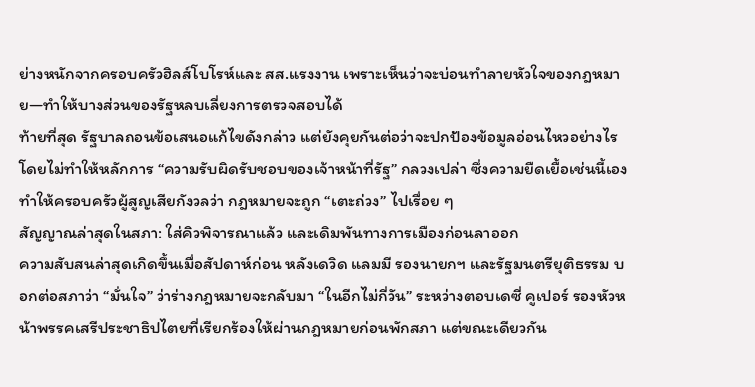ย่างหนักจากครอบครัวฮิลส์โบโรห์และ สส.แรงงาน เพราะเห็นว่าจะบ่อนทำลายหัวใจของกฎหมาย—ทำให้บางส่วนของรัฐหลบเลี่ยงการตรวจสอบได้
ท้ายที่สุด รัฐบาลถอนข้อเสนอแก้ไขดังกล่าว แต่ยังคุยกันต่อว่าจะปกป้องข้อมูลอ่อนไหวอย่างไรโดยไม่ทำให้หลักการ “ความรับผิดรับชอบของเจ้าหน้าที่รัฐ” กลวงเปล่า ซึ่งความยืดเยื้อเช่นนี้เองทำให้ครอบครัวผู้สูญเสียกังวลว่า กฎหมายจะถูก “เตะถ่วง” ไปเรื่อย ๆ
สัญญาณล่าสุดในสภา: ใส่คิวพิจารณาแล้ว และเดิมพันทางการเมืองก่อนลาออก
ความสับสนล่าสุดเกิดขึ้นเมื่อสัปดาห์ก่อน หลังเดวิด แลมมี รองนายกฯ และรัฐมนตรียุติธรรม บอกต่อสภาว่า “มั่นใจ” ว่าร่างกฎหมายจะกลับมา “ในอีกไม่กี่วัน” ระหว่างตอบเดซี่ คูเปอร์ รองหัวหน้าพรรคเสรีประชาธิปไตยที่เรียกร้องให้ผ่านกฎหมายก่อนพักสภา แต่ขณะเดียวกัน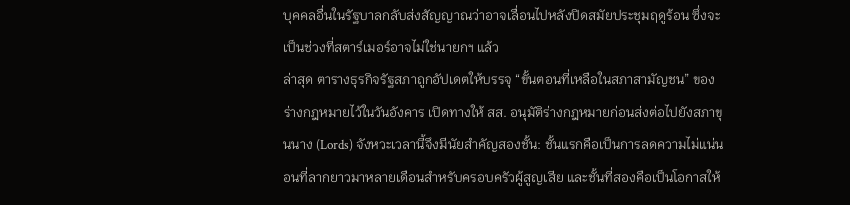บุคคลอื่นในรัฐบาลกลับส่งสัญญาณว่าอาจเลื่อนไปหลังปิดสมัยประชุมฤดูร้อน ซึ่งจะเป็นช่วงที่สตาร์เมอร์อาจไม่ใช่นายกฯ แล้ว
ล่าสุด ตารางธุรกิจรัฐสภาถูกอัปเดตให้บรรจุ “ขั้นตอนที่เหลือในสภาสามัญชน” ของร่างกฎหมายไว้ในวันอังคาร เปิดทางให้ สส. อนุมัติร่างกฎหมายก่อนส่งต่อไปยังสภาขุนนาง (Lords) จังหวะเวลานี้จึงมีนัยสำคัญสองชั้น: ชั้นแรกคือเป็นการลดความไม่แน่นอนที่ลากยาวมาหลายเดือนสำหรับครอบครัวผู้สูญเสีย และชั้นที่สองคือเป็นโอกาสให้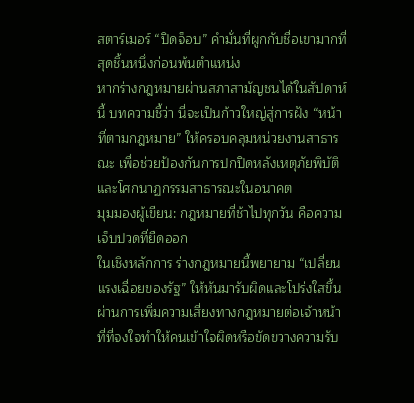สตาร์เมอร์ “ปิดจ็อบ” คำมั่นที่ผูกกับชื่อเขามากที่สุดชิ้นหนึ่งก่อนพ้นตำแหน่ง
หากร่างกฎหมายผ่านสภาสามัญชนได้ในสัปดาห์นี้ บทความชี้ว่า นี่จะเป็นก้าวใหญ่สู่การฝัง “หน้าที่ตามกฎหมาย” ให้ครอบคลุมหน่วยงานสาธารณะ เพื่อช่วยป้องกันการปกปิดหลังเหตุภัยพิบัติและโศกนาฏกรรมสาธารณะในอนาคต
มุมมองผู้เขียน: กฎหมายที่ช้าไปทุกวัน คือความเจ็บปวดที่ยืดออก
ในเชิงหลักการ ร่างกฎหมายนี้พยายาม “เปลี่ยนแรงเฉื่อยของรัฐ” ให้หันมารับผิดและโปร่งใสขึ้น ผ่านการเพิ่มความเสี่ยงทางกฎหมายต่อเจ้าหน้าที่ที่จงใจทำให้คนเข้าใจผิดหรือขัดขวางความรับ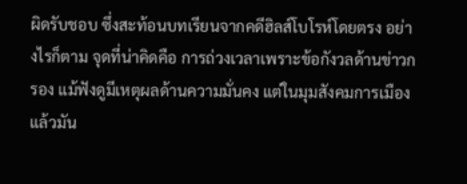ผิดรับชอบ ซึ่งสะท้อนบทเรียนจากคดีฮิลส์โบโรห์โดยตรง อย่างไรก็ตาม จุดที่น่าคิดคือ การถ่วงเวลาเพราะข้อกังวลด้านข่าวกรอง แม้ฟังดูมีเหตุผลด้านความมั่นคง แต่ในมุมสังคมการเมืองแล้วมัน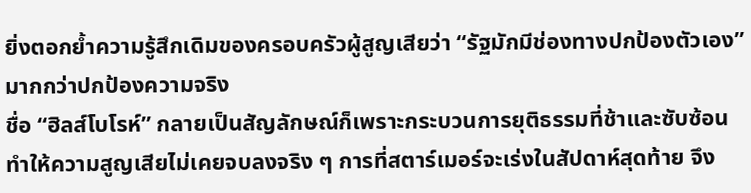ยิ่งตอกย้ำความรู้สึกเดิมของครอบครัวผู้สูญเสียว่า “รัฐมักมีช่องทางปกป้องตัวเอง” มากกว่าปกป้องความจริง
ชื่อ “ฮิลส์โบโรห์” กลายเป็นสัญลักษณ์ก็เพราะกระบวนการยุติธรรมที่ช้าและซับซ้อนทำให้ความสูญเสียไม่เคยจบลงจริง ๆ การที่สตาร์เมอร์จะเร่งในสัปดาห์สุดท้าย จึง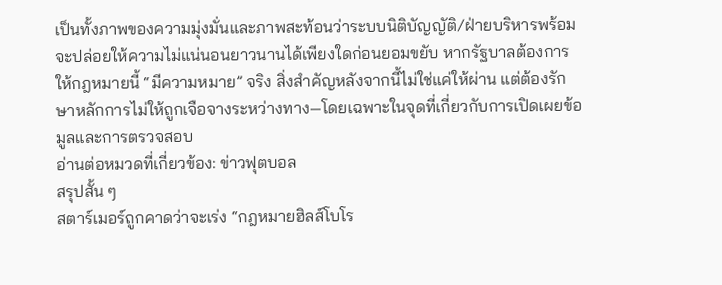เป็นทั้งภาพของความมุ่งมั่นและภาพสะท้อนว่าระบบนิติบัญญัติ/ฝ่ายบริหารพร้อมจะปล่อยให้ความไม่แน่นอนยาวนานได้เพียงใดก่อนยอมขยับ หากรัฐบาลต้องการให้กฎหมายนี้ “มีความหมาย” จริง สิ่งสำคัญหลังจากนี้ไม่ใช่แค่ให้ผ่าน แต่ต้องรักษาหลักการไม่ให้ถูกเจือจางระหว่างทาง—โดยเฉพาะในจุดที่เกี่ยวกับการเปิดเผยข้อมูลและการตรวจสอบ
อ่านต่อหมวดที่เกี่ยวข้อง: ข่าวฟุตบอล
สรุปสั้น ๆ
สตาร์เมอร์ถูกคาดว่าจะเร่ง “กฎหมายฮิลส์โบโร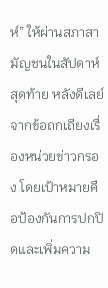ห์” ให้ผ่านสภาสามัญชนในสัปดาห์สุดท้าย หลังดีเลย์จากข้อถกเถียงเรื่องหน่วยข่าวกรอง โดยเป้าหมายคือป้องกันการปกปิดและเพิ่มความ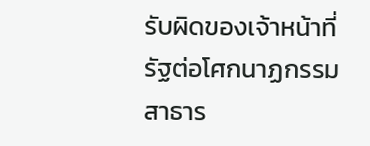รับผิดของเจ้าหน้าที่รัฐต่อโศกนาฏกรรมสาธาร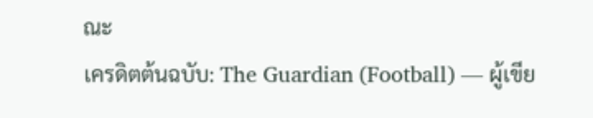ณะ
เครดิตต้นฉบับ: The Guardian (Football) — ผู้เขีย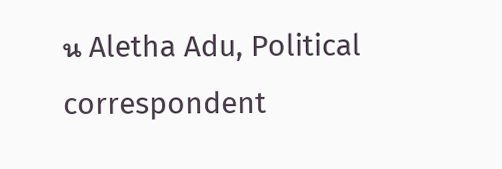น Aletha Adu, Political correspondent